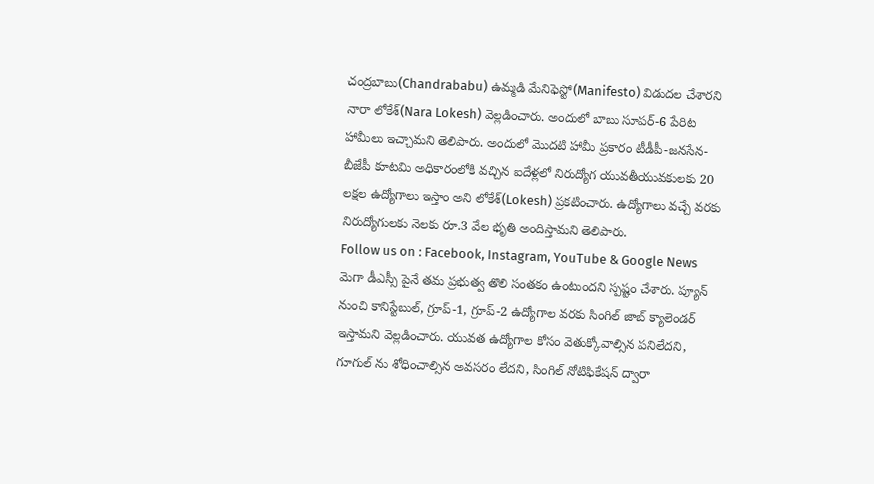చంద్రబాబు(Chandrababu) ఉమ్మడి మేనిఫెస్టో(Manifesto) విడుదల చేశారని నారా లోకేశ్(Nara Lokesh) వెల్లడించారు. అందులో బాబు సూపర్-6 పేరిట హామీలు ఇచ్చామని తెలిపారు. అందులో మొదటి హామీ ప్రకారం టీడీపీ-జనసేన-బీజేపీ కూటమి అధికారంలోకి వచ్చిన ఐదేళ్లలో నిరుద్యోగ యువతీయువకులకు 20 లక్షల ఉద్యోగాలు ఇస్తాం అని లోకేశ్(Lokesh) ప్రకటించారు. ఉద్యోగాలు వచ్చే వరకు నిరుద్యోగులకు నెలకు రూ.3 వేల భృతి అందిస్తామని తెలిపారు.
Follow us on : Facebook, Instagram, YouTube & Google News
మెగా డీఎస్సీ పైనే తమ ప్రభుత్వ తొలి సంతకం ఉంటుందని స్పష్టం చేశారు. ప్యూన్ నుంచి కానిస్టేబుల్, గ్రూప్-1, గ్రూప్-2 ఉద్యోగాల వరకు సింగిల్ జాబ్ క్యాలెండర్ ఇస్తామని వెల్లడించారు. యువత ఉద్యోగాల కోసం వెతుక్కోవాల్సిన పనిలేదని, గూగుల్ ను శోధించాల్సిన అవసరం లేదని, సింగిల్ నోటిఫికేషన్ ద్వారా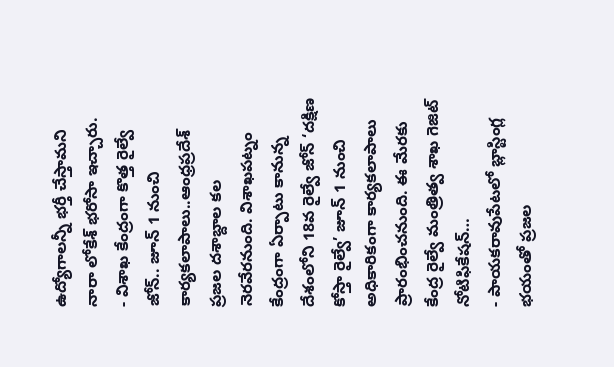ఉద్యోగాలన్నీ భర్తీ చేస్తామని నారా లోకేశ్ భరోసా ఇచ్చారు.
- విశాఖ కేంద్రంగా కొత్త రైల్వే జోన్.. జూన్ 1 నుంచి కార్యకలాపాలు..ఆంధ్రప్రదేశ్ ప్రజల దశాబ్దాల కల నెరవేరనుంది. విశాఖపట్నం కేంద్రంగా ఏర్పాటు కానున్న దేశంలోని 18వ రైల్వే జోన్ ‘దక్షిణ కోస్తా రైల్వే’ జూన్ 1 నుంచి అధికారికంగా కార్యకలాపాలు ప్రారంభించనుంది. ఈ మేరకు కేంద్ర రైల్వే మంత్రిత్వ శాఖ గెజిట్ నోటిఫికేషన్…
- పాయకరావుపేటలో బ్లాస్టింగ్ల భయంతో ప్రజల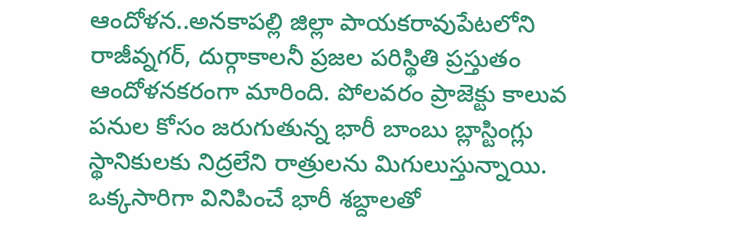ఆందోళన..అనకాపల్లి జిల్లా పాయకరావుపేటలోని రాజీవ్నగర్, దుర్గాకాలనీ ప్రజల పరిస్థితి ప్రస్తుతం ఆందోళనకరంగా మారింది. పోలవరం ప్రాజెక్టు కాలువ పనుల కోసం జరుగుతున్న భారీ బాంబు బ్లాస్టింగ్లు స్థానికులకు నిద్రలేని రాత్రులను మిగులుస్తున్నాయి. ఒక్కసారిగా వినిపించే భారీ శబ్దాలతో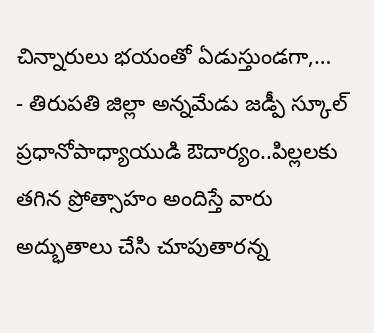చిన్నారులు భయంతో ఏడుస్తుండగా,…
- తిరుపతి జిల్లా అన్నమేడు జడ్పీ స్కూల్ ప్రధానోపాధ్యాయుడి ఔదార్యం..పిల్లలకు తగిన ప్రోత్సాహం అందిస్తే వారు అద్భుతాలు చేసి చూపుతారన్న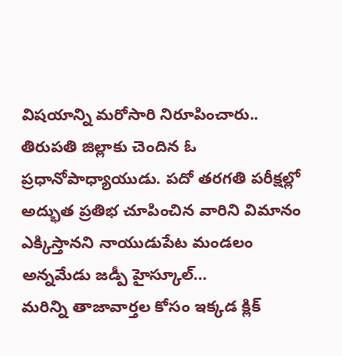విషయాన్ని మరోసారి నిరూపించారు.. తిరుపతి జిల్లాకు చెందిన ఓ ప్రధానోపాధ్యాయుడు. పదో తరగతి పరీక్షల్లో అద్భుత ప్రతిభ చూపించిన వారిని విమానం ఎక్కిస్తానని నాయుడుపేట మండలం అన్నమేడు జడ్పీ హైస్కూల్…
మరిన్ని తాజావార్తల కోసం ఇక్కడ క్లిక్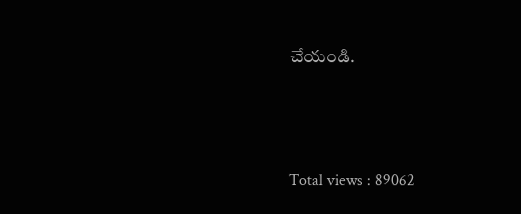చేయండి.






Total views : 89062